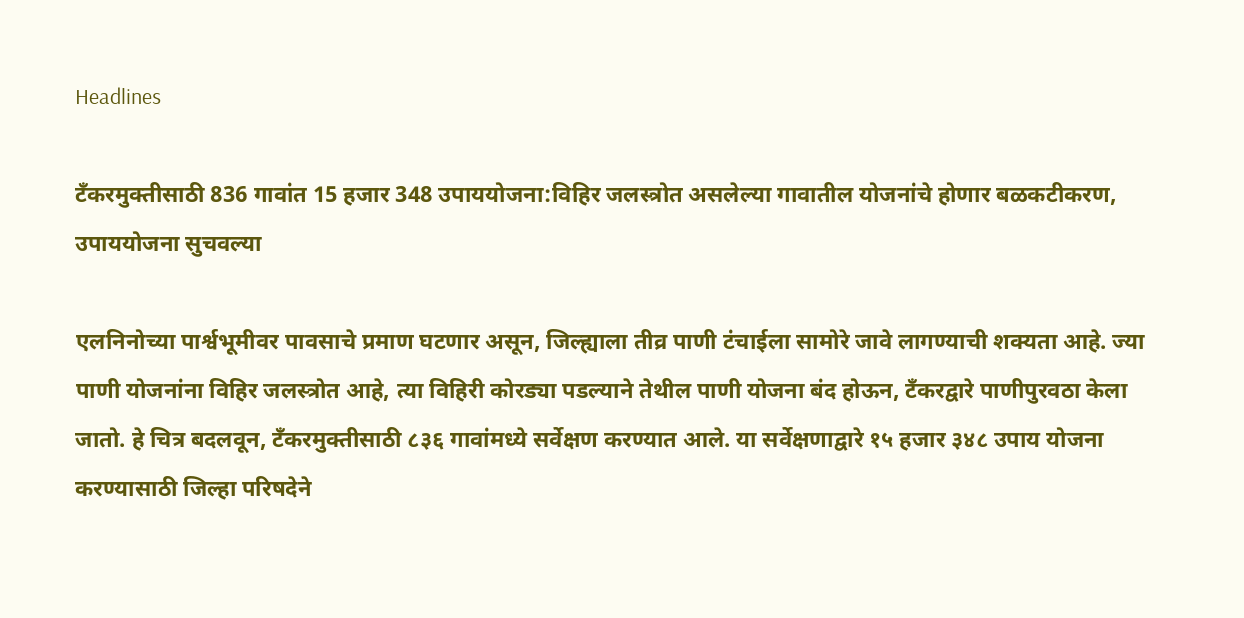Headlines

टँकरमुक्तीसाठी 836 गावांत 15 हजार 348 उपाययोजना:विहिर जलस्त्रोत असलेल्या गावातील योजनांचे होणार बळकटीकरण, उपाययोजना सुचवल्या

एलनिनोच्या पार्श्वभूमीवर पावसाचे प्रमाण घटणार असून, जिल्ह्याला तीव्र पाणी टंचाईला सामोरे जावे लागण्याची शक्यता आहे. ज्या पाणी योजनांना विहिर जलस्त्रोत आहे, त्या विहिरी कोरड्या पडल्याने तेथील पाणी योजना बंद होऊन, टँकरद्वारे पाणीपुरवठा केला जातो. हे चित्र बदलवून, टँकरमुक्तीसाठी ८३६ गावांमध्ये सर्वेक्षण करण्यात आले. या सर्वेक्षणाद्वारे १५ हजार ३४८ उपाय योजना करण्यासाठी जिल्हा परिषदेने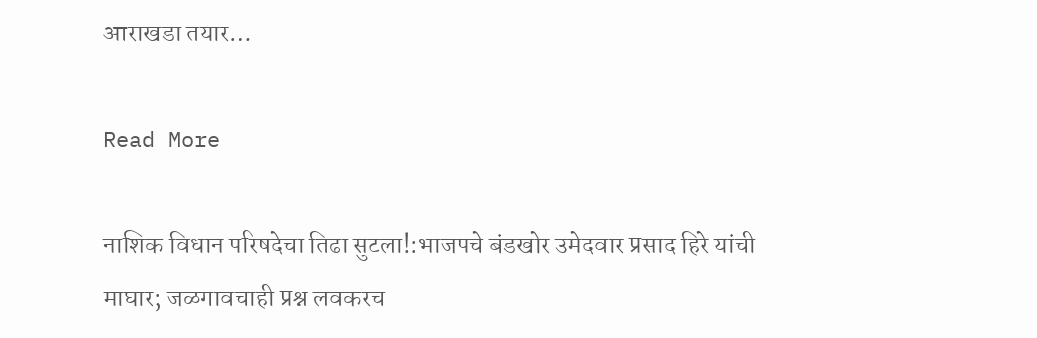आराखडा तयार…

Read More

नाशिक विधान परिषदेचा तिढा सुटला!:भाजपचे बंडखोर उमेदवार प्रसाद हिरे यांची माघार; जळगावचाही प्रश्न लवकरच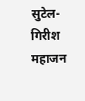सुटेल- गिरीश महाजन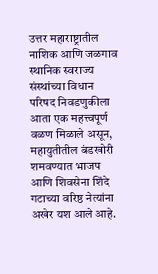उत्तर महाराष्ट्रातील नाशिक आणि जळगाव स्थानिक स्वराज्य संस्थांच्या विधान परिषद निवडणुकीला आता एक महत्त्वपूर्ण वळण मिळाले असून, महायुतीतील बंडखोरी शमवण्यात भाजप आणि शिवसेना शिंदे गटाच्या वरिष्ठ नेत्यांना अखेर यश आले आहे.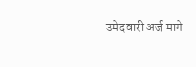उमेदवारी अर्ज मागे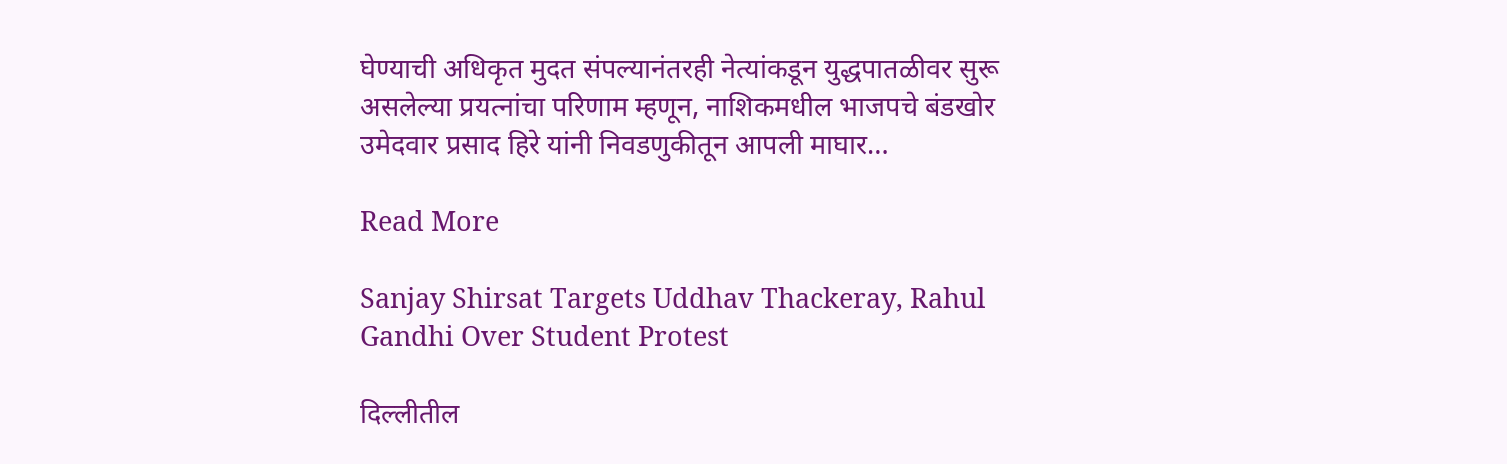घेण्याची अधिकृत मुदत संपल्यानंतरही नेत्यांकडून युद्धपातळीवर सुरू असलेल्या प्रयत्नांचा परिणाम म्हणून, नाशिकमधील भाजपचे बंडखोर उमेदवार प्रसाद हिरे यांनी निवडणुकीतून आपली माघार…

Read More

Sanjay Shirsat Targets Uddhav Thackeray, Rahul Gandhi Over Student Protest

दिल्लीतील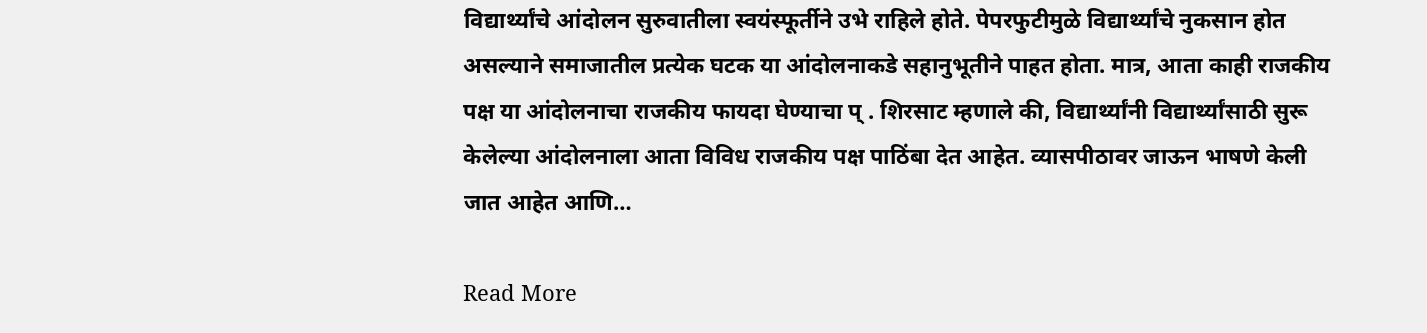विद्यार्थ्यांचे आंदोलन सुरुवातीला स्वयंस्फूर्तीने उभे राहिले होते. पेपरफुटीमुळे विद्यार्थ्यांचे नुकसान होत असल्याने समाजातील प्रत्येक घटक या आंदोलनाकडे सहानुभूतीने पाहत होता. मात्र, आता काही राजकीय पक्ष या आंदोलनाचा राजकीय फायदा घेण्याचा प् . शिरसाट म्हणाले की, विद्यार्थ्यांनी विद्यार्थ्यांसाठी सुरू केलेल्या आंदोलनाला आता विविध राजकीय पक्ष पाठिंबा देत आहेत. व्यासपीठावर जाऊन भाषणे केली जात आहेत आणि…

Read More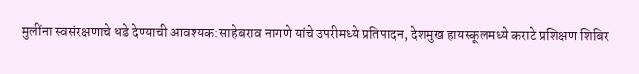मुलींना स्वसंरक्षणाचे धडे देण्याची आवश्यक:साहेबराव नागणे यांचे उपरीमध्ये प्रतिपादन, देशमुख हायस्कूलमध्ये कराटे प्रशिक्षण शिबिर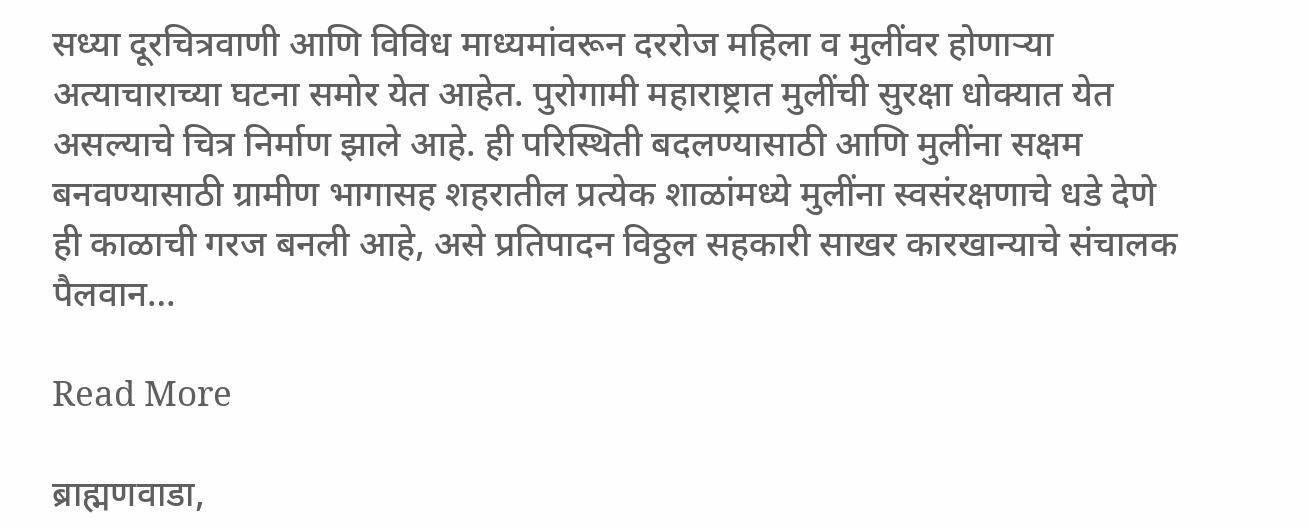सध्या दूरचित्रवाणी आणि विविध माध्यमांवरून दररोज महिला व मुलींवर होणाऱ्या अत्याचाराच्या घटना समोर येत आहेत. पुरोगामी महाराष्ट्रात मुलींची सुरक्षा धोक्यात येत असल्याचे चित्र निर्माण झाले आहे. ही परिस्थिती बदलण्यासाठी आणि मुलींना सक्षम बनवण्यासाठी ग्रामीण भागासह शहरातील प्रत्येक शाळांमध्ये मुलींना स्वसंरक्षणाचे धडे देणे ही काळाची गरज बनली आहे, असे प्रतिपादन विठ्ठल सहकारी साखर कारखान्याचे संचालक पैलवान…

Read More

ब्राह्मणवाडा,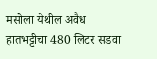मसोला येथील अवैध हातभट्टीचा 480 लिटर सडवा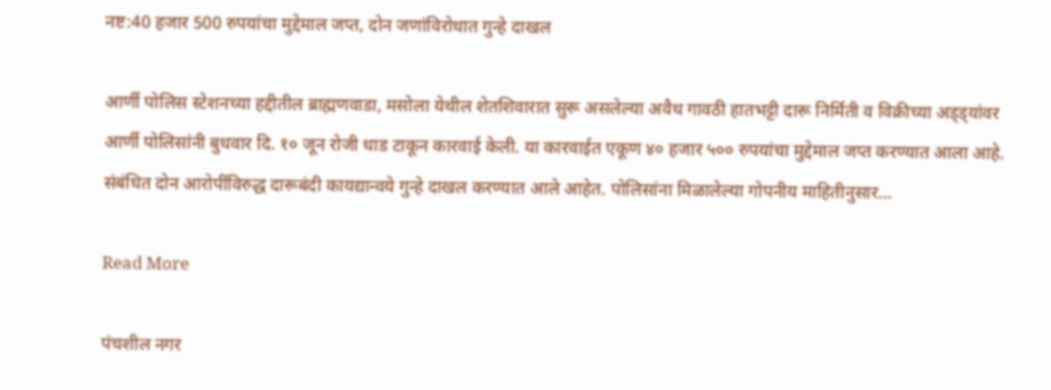नष्ट:40 हजार 500 रुपयांचा मुद्देमाल जप्त, दोन जणांविरोधात गुन्हे दाखल

आर्णी पोलिस स्टेशनच्या हद्दीतील ब्राह्मणवाडा, मसोला येथील शेतशिवारात सुरू असलेल्या अवैध गावठी हातभट्टी दारू निर्मिती व विक्रीच्या अड्ड्यांवर आर्णी पोलिसांनी बुधवार दि. १० जून रोजी धाड टाकून कारवाई केली. या कारवाईत एकूण ४० हजार ५०० रुपयांचा मुद्देमाल जप्त करण्यात आला आहे. संबंधित दोन आरोपींविरुद्ध दारूबंदी कायद्यान्वये गुन्हे दाखल करण्यात आले आहेत. पोलिसांना मिळालेल्या गोपनीय माहितीनुसार…

Read More

पंचशील नगर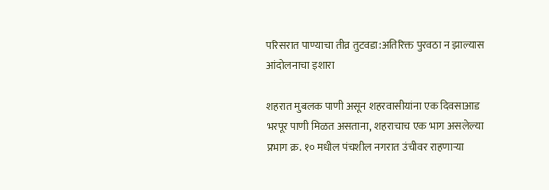परिसरात पाण्याचा तीव्र तुटवडा:अतिरिक्त पुरवठा न झाल्यास आंदोलनाचा इशारा

शहरात मुबलक पाणी असून शहरवासीयांना एक दिवसाआड भरपूर पाणी मिळत असताना, शहराचाच एक भाग असलेल्या प्रभाग क्र. १० मधील पंचशील नगरात उंचीवर राहणाऱ्या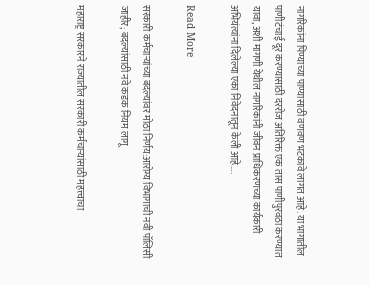नागरिकांना पिण्याच्या पाण्यासाठी वणवण भटकावे लागत आहे. या भागातील पाणीटंचाई दूर करण्यासाठी दररोज अतिरिक्त एक तास पाणीपुरवठा करण्यात यावा, अशी मागणी येथील नागरिकांनी जीवन प्राधिकरणच्या कार्यकारी अभियंत्यांना दिलेल्या एका निवेदनातून केली आहे….

Read More

सरकारी कर्मचाऱ्यांच्या बदल्यांवर मोठा निर्णय:आरोग्य विभागाची नवी पॉलिसी जाहीर; बदल्यांसाठी नवे कडक नियम लागू

महाराष्ट्र सरकारने राज्यातील सरकारी कर्मचाऱ्यांसाठी महत्त्वाचा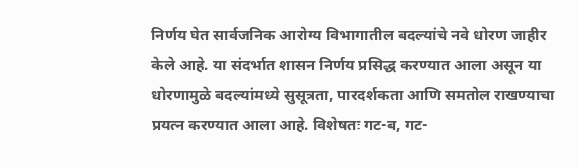निर्णय घेत सार्वजनिक आरोग्य विभागातील बदल्यांचे नवे धोरण जाहीर केले आहे. या संदर्भात शासन निर्णय प्रसिद्ध करण्यात आला असून या धोरणामुळे बदल्यांमध्ये सुसूत्रता, पारदर्शकता आणि समतोल राखण्याचा प्रयत्न करण्यात आला आहे. विशेषतः गट-ब, गट-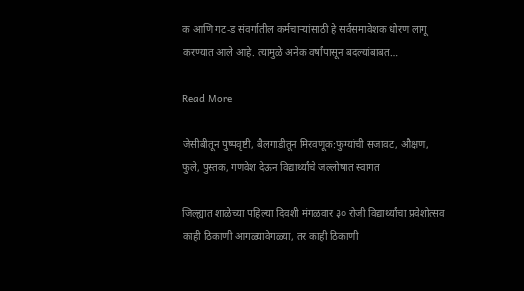क आणि गट-ड संवर्गातील कर्मचाऱ्यांसाठी हे सर्वसमावेशक धोरण लागू करण्यात आले आहे. त्यामुळे अनेक वर्षांपासून बदल्यांबाबत…

Read More

जेसीबीतून पुष्पवृष्टी, बैलगाडीतून मिरवणूक:फुग्यांची सजावट, औक्षण, फुले, पुस्तक, गणवेश देऊन विद्यार्थ्यांचे जल्लोषात स्वागत

जिल्ह्यात शाळेच्या पहिल्या दिवशी मंगळवार ३० रोजी विद्यार्थ्यांचा प्रवेशोत्सव काही ठिकाणी आगळ्यावेगळ्या, तर काही ठिकाणी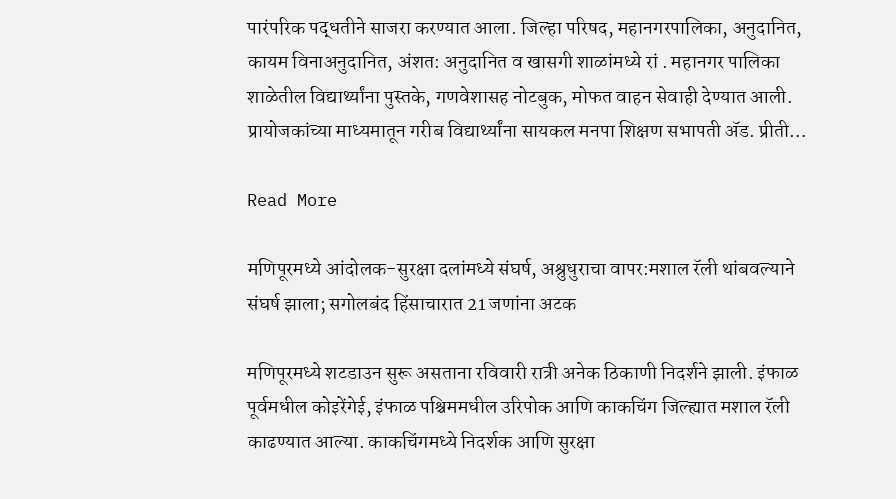पारंपरिक पद्धतीने साजरा करण्यात आला. जिल्हा परिषद, महानगरपालिका, अनुदानित, कायम विनाअनुदानित, अंशत: अनुदानित व खासगी शाळांमध्ये रां . महानगर पालिका शाळेतील विद्यार्थ्यांना पुस्तके, गणवेशासह नोटबुक, मोफत वाहन सेवाही देण्यात आली. प्रायोजकांच्या माध्यमातून गरीब विद्यार्थ्यांना सायकल मनपा शिक्षण सभापती ॲड. प्रीती…

Read More

मणिपूरमध्ये आंदोलक-सुरक्षा दलांमध्ये संघर्ष, अश्रुधुराचा वापर:मशाल रॅली थांबवल्याने संघर्ष झाला; सगोलबंद हिंसाचारात 21 जणांना अटक

मणिपूरमध्ये शटडाउन सुरू असताना रविवारी रात्री अनेक ठिकाणी निदर्शने झाली. इंफाळ पूर्वमधील कोइरेंगेई, इंफाळ पश्चिममधील उरिपोक आणि काकचिंग जिल्ह्यात मशाल रॅली काढण्यात आल्या. काकचिंगमध्ये निदर्शक आणि सुरक्षा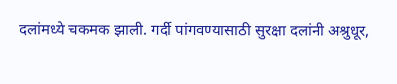दलांमध्ये चकमक झाली. गर्दी पांगवण्यासाठी सुरक्षा दलांनी अश्रुधूर,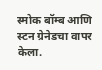स्मोक बॉम्ब आणि स्टन ग्रेनेडचा वापर केला.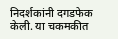निदर्शकांनी दगडफेक केली. या चकमकीत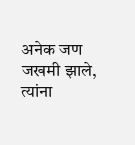अनेक जण जखमी झाले, त्यांना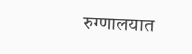रुग्णालयात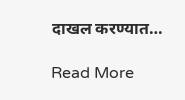दाखल करण्यात…

Read More